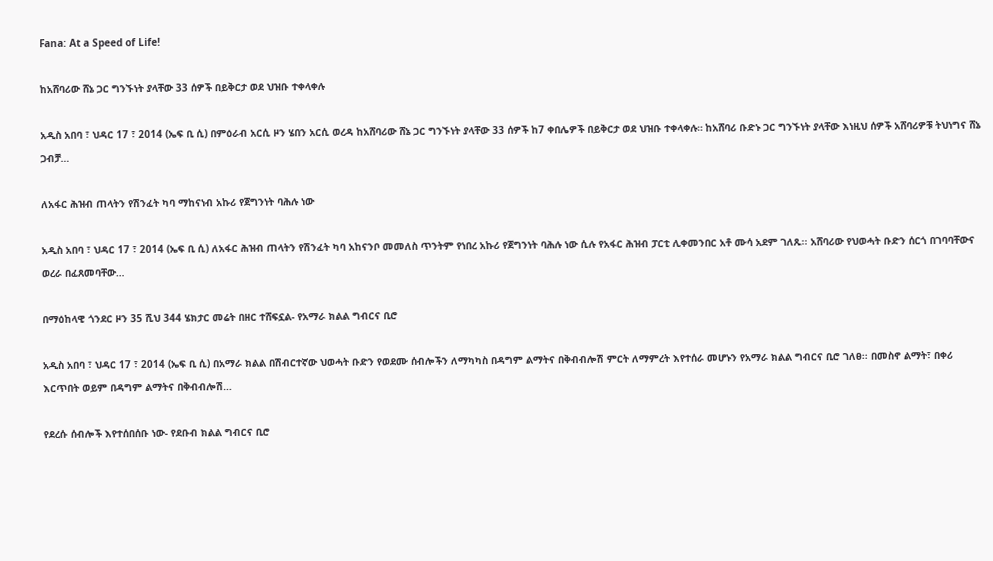Fana: At a Speed of Life!

ከአሸባሪው ሸኔ ጋር ግንኙነት ያላቸው 33 ሰዎች በይቅርታ ወደ ህዝቡ ተቀላቀሉ

አዲስ አበባ ፣ ህዳር 17 ፣ 2014 (ኤፍ ቢ ሲ) በምዕራብ አርሲ ዞን ሄበን አርሲ ወረዳ ከአሸባሪው ሸኔ ጋር ግንኙነት ያላቸው 33 ሰዎች ከ7 ቀበሌዎች በይቅርታ ወደ ህዝቡ ተቀላቀሉ። ከአሸባሪ ቡድኑ ጋር ግንኙነት ያላቸው እነዚህ ሰዎች አሸባሪዎቹ ትህነግና ሸኔ ጋብቻ…

ለአፋር ሕዝብ ጠላትን የሽንፈት ካባ ማከናነብ አኩሪ የጀግንነት ባሕሉ ነው

አዲስ አበባ ፣ ህዳር 17 ፣ 2014 (ኤፍ ቢ ሲ) ለአፋር ሕዝብ ጠላትን የሽንፈት ካባ አከናንቦ መመለስ ጥንትም የነበረ አኩሪ የጀግንነት ባሕሉ ነው ሲሉ የአፋር ሕዝብ ፓርቲ ሊቀመንበር አቶ ሙሳ አደም ገለጹ፡፡ አሸባሪው የህወሓት ቡድን ሰርጎ በገባባቸውና ወረራ በፈጸመባቸው…

በማዕከላዊ ጎንደር ዞን 35 ሺህ 344 ሄክታር መሬት በዘር ተሸፍኗል- የአማራ ክልል ግብርና ቢሮ

አዲስ አበባ ፣ ህዳር 17 ፣ 2014 (ኤፍ ቢ ሲ) በአማራ ክልል በሽብርተኛው ህወሓት ቡድን የወደሙ ሰብሎችን ለማካካስ በዳግም ልማትና በቅብብሎሽ ምርት ለማምረት እየተሰራ መሆኑን የአማራ ክልል ግብርና ቢሮ ገለፀ፡፡ በመስኖ ልማት፣ በቀሪ እርጥበት ወይም በዳግም ልማትና በቅብብሎሽ…

የደረሱ ሰብሎች እየተሰበሰቡ ነው- የደቡብ ክልል ግብርና ቢሮ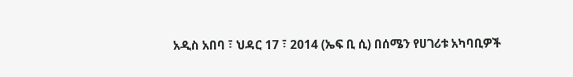አዲስ አበባ ፣ ህዳር 17 ፣ 2014 (ኤፍ ቢ ሲ) በሰሜን የሀገሪቱ አካባቢዎች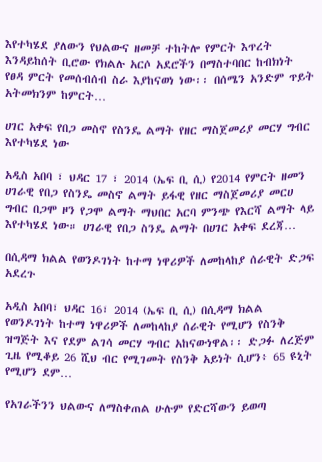እየተካሄደ ያለውን የህልውና ዘመቻ ተከትሎ የምርት እጥረት እንዳይከሰት ቢሮው የክልሉ አርሶ አደሮችን በማስተባበር ከብክነት የፀዳ ምርት የመሰብሰብ ስራ እያከናወነ ነው፡፡ በሰሜን አንድም ጥይት አትመክንም ከምርት…

ሀገር አቀፍ የበጋ መስኖ የስንዴ ልማት የዘር ማስጀመሪያ መርሃ ግብር እየተካሄደ ነው

አዲስ አበባ ፣ ህዳር 17 ፣ 2014 (ኤፍ ቢ ሲ) የ2014 የምርት ዘመን ሀገራዊ የበጋ የስንዴ መስኖ ልማት ይፋዊ የዘር ማስጀመሪያ መርሀ ግብር በጋሞ ዞን የጋሞ ልማት ማህበር አርባ ምንጭ የእርሻ ልማት ላይ እየተካሄደ ነው። ሀገራዊ የበጋ ስንዴ ልማት በሀገር አቀፍ ደረጃ…

በሲዳማ ክልል የወንዶገነት ከተማ ነዋሪዎች ለመከላከያ ሰራዊት ድጋፍ አደረጉ

አዲስ አበባ፣ ህዳር 16፣ 2014 (ኤፍ ቢ ሲ) በሲዳማ ክልል የወንዶገነት ከተማ ነዋሪዎች ለመከላከያ ሰራዊት የሚሆን የስንቅ ዝግጅት እና የደም ልገሳ መርሃ ግብር አከናውነዋል፡፡ ድጋፉ ለረጅም ጊዜ የሚቆይ 26 ሺህ ብር የሚገመት የስንቅ አይነት ሲሆን፥ 65 ዩኒት የሚሆን ደም…

የአገራችንን ህልውና ለማስቀጠል ሁሉም የድርሻውን ይወጣ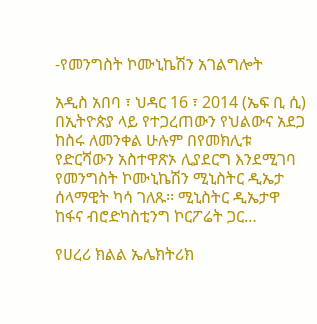-የመንግስት ኮሙኒኬሽን አገልግሎት

አዲስ አበባ ፣ ህዳር 16 ፣ 2014 (ኤፍ ቢ ሲ) በኢትዮጵያ ላይ የተጋረጠውን የህልውና አደጋ ከስሩ ለመንቀል ሁሉም በየመክሊቱ የድርሻውን አስተዋጽኦ ሊያደርግ እንደሚገባ የመንግስት ኮሙኒኬሽን ሚኒስትር ዲኤታ ሰላማዊት ካሳ ገለጹ፡፡ ሚኒስትር ዲኤታዋ ከፋና ብሮድካስቲንግ ኮርፖሬት ጋር…

የሀረሪ ክልል ኤሌክትሪክ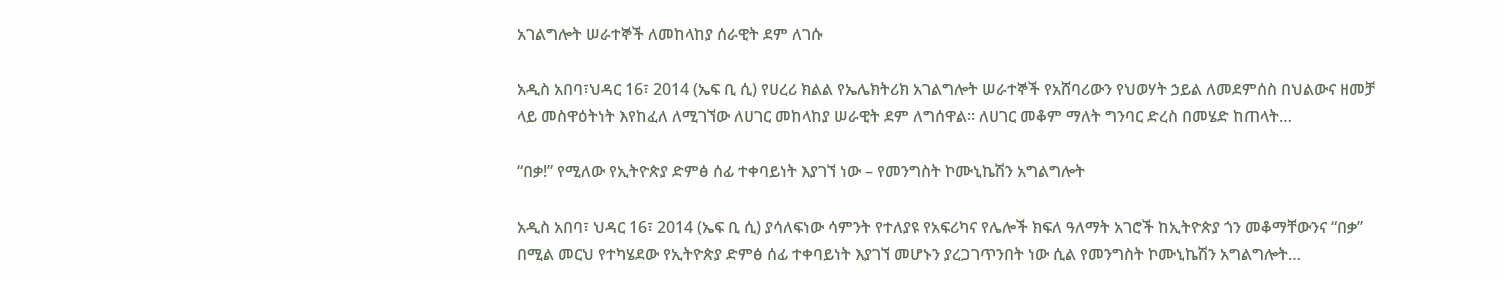አገልግሎት ሠራተኞች ለመከላከያ ሰራዊት ደም ለገሱ

አዲስ አበባ፣ህዳር 16፣ 2014 (ኤፍ ቢ ሲ) የሀረሪ ክልል የኤሌክትሪክ አገልግሎት ሠራተኞች የአሸባሪውን የህወሃት ኃይል ለመደምሰስ በህልውና ዘመቻ ላይ መስዋዕትነት እየከፈለ ለሚገኘው ለሀገር መከላከያ ሠራዊት ደም ለግሰዋል፡፡ ለሀገር መቆም ማለት ግንባር ድረስ በመሄድ ከጠላት…

“በቃ!” የሚለው የኢትዮጵያ ድምፅ ሰፊ ተቀባይነት እያገኘ ነው – የመንግስት ኮሙኒኬሽን አግልግሎት

አዲስ አበባ፣ ህዳር 16፣ 2014 (ኤፍ ቢ ሲ) ያሳለፍነው ሳምንት የተለያዩ የአፍሪካና የሌሎች ክፍለ ዓለማት አገሮች ከኢትዮጵያ ጎን መቆማቸውንና “በቃ” በሚል መርህ የተካሄደው የኢትዮጵያ ድምፅ ሰፊ ተቀባይነት እያገኘ መሆኑን ያረጋገጥንበት ነው ሲል የመንግስት ኮሙኒኬሽን አግልግሎት…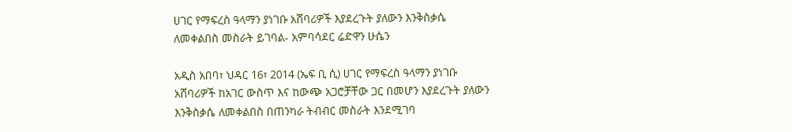ሀገር የማፍረስ ዓላማን ያነገቡ አሸባሪዎች እያደረጉት ያለውን እንቅስቃሴ ለመቀልበስ መስራት ይገባል- አምባሳደር ሬድዋን ሁሴን

አዲስ አበባ፣ ህዳር 16፣ 2014 (ኤፍ ቢ ሲ) ሀገር የማፍረስ ዓላማን ያነገቡ አሸባሪዎች ከአገር ውስጥ እና ከውጭ አጋሮቻቸው ጋር በመሆን እያደረጉት ያለውን እንቅስቃሴ ለመቀልበስ በጠንካራ ትብብር መስራት እንደሚገባ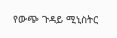የውጭ ጉዳይ ሚኒስትር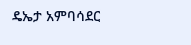ዴኤታ አምባሳደር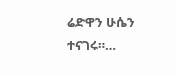ሬድዋን ሁሴን ተናገሩ።…